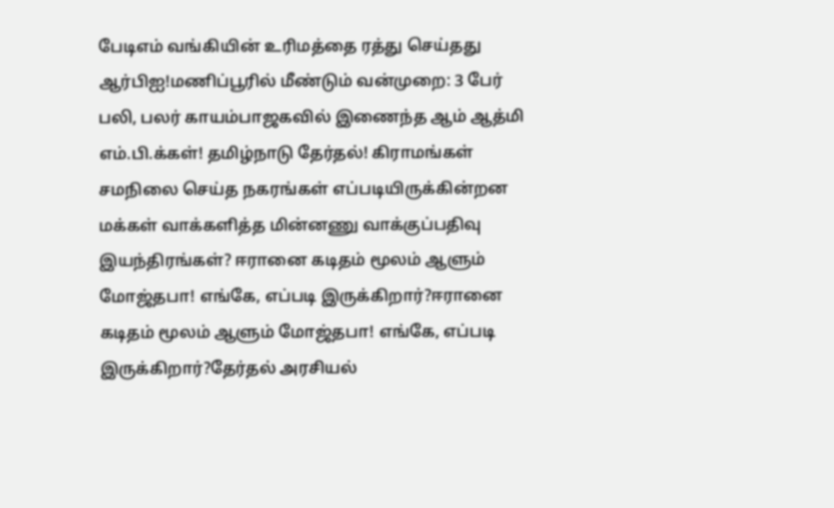பேடிஎம் வங்கியின் உரிமத்தை ரத்து செய்தது ஆர்பிஐ!மணிப்பூரில் மீண்டும் வன்முறை: 3 பேர் பலி, பலர் காயம்பாஜகவில் இணைந்த ஆம் ஆத்மி எம்.பி.க்கள்! தமிழ்நாடு தேர்தல்! கிராமங்கள் சமநிலை செய்த நகரங்கள் எப்படியிருக்கின்றன மக்கள் வாக்களித்த மின்னணு வாக்குப்பதிவு இயந்திரங்கள்? ஈரானை கடிதம் மூலம் ஆளும் மோஜ்தபா! எங்கே, எப்படி இருக்கிறார்?ஈரானை கடிதம் மூலம் ஆளும் மோஜ்தபா! எங்கே, எப்படி இருக்கிறார்?தேர்தல் அரசியல்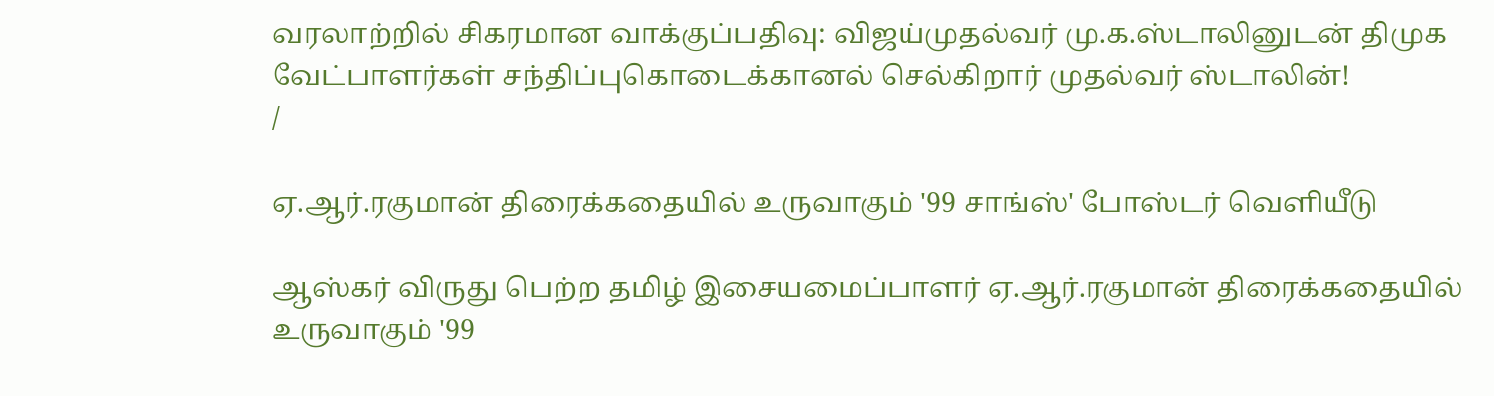வரலாற்றில் சிகரமான வாக்குப்பதிவு: விஜய்முதல்வர் மு.க.ஸ்டாலினுடன் திமுக வேட்பாளர்கள் சந்திப்புகொடைக்கானல் செல்கிறார் முதல்வர் ஸ்டாலின்!
/

ஏ.ஆர்.ரகுமான் திரைக்கதையில் உருவாகும் '99 சாங்ஸ்' போஸ்டர் வெளியீடு

ஆஸ்கர் விருது பெற்ற தமிழ் இசையமைப்பாளர் ஏ.ஆர்.ரகுமான் திரைக்கதையில் உருவாகும் '99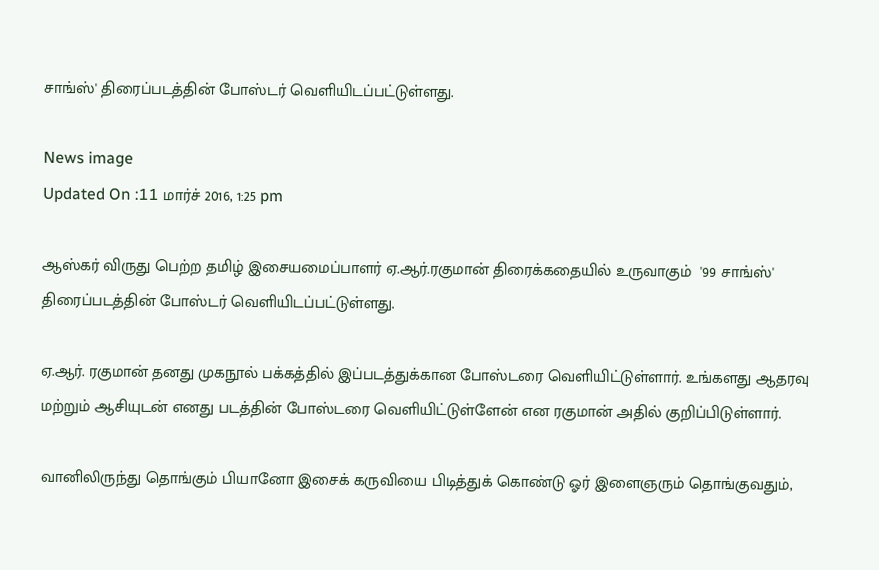சாங்ஸ்' திரைப்படத்தின் போஸ்டர் வெளியிடப்பட்டுள்ளது.

News image
Updated On :11 மார்ச் 2016, 1:25 pm

ஆஸ்கர் விருது பெற்ற தமிழ் இசையமைப்பாளர் ஏ.ஆர்.ரகுமான் திரைக்கதையில் உருவாகும்  '99 சாங்ஸ்' திரைப்படத்தின் போஸ்டர் வெளியிடப்பட்டுள்ளது.

ஏ.ஆர். ரகுமான் தனது முகநூல் பக்கத்தில் இப்படத்துக்கான போஸ்டரை வெளியிட்டுள்ளார். உங்களது ஆதரவு மற்றும் ஆசியுடன் எனது படத்தின் போஸ்டரை வெளியிட்டுள்ளேன் என ரகுமான் அதில் குறிப்பிடுள்ளார்.

வானிலிருந்து தொங்கும் பியானோ இசைக் கருவியை பிடித்துக் கொண்டு ஓர் இளைஞரும் தொங்குவதும்,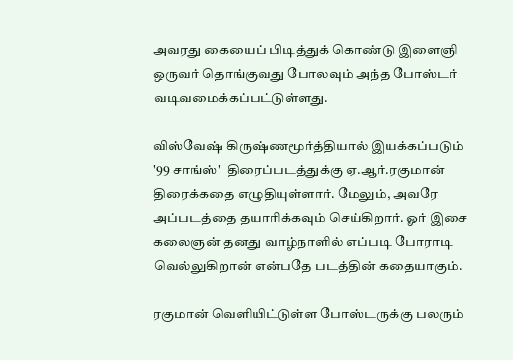அவரது கையைப் பிடித்துக் கொண்டு இளைஞி ஒருவர் தொங்குவது போலவும் அந்த போஸ்டர் வடிவமைக்கப்பட்டுள்ளது.

விஸ்வேஷ் கிருஷ்ணமூர்த்தியால் இயக்கப்படும் '99 சாங்ஸ்'  திரைப்படத்துக்கு ஏ.ஆர்.ரகுமான் திரைக்கதை எழுதியுள்ளார். மேலும், அவரே அப்படத்தை தயாரிக்கவும் செய்கிறார். ஓர் இசை கலைஞன் தனது வாழ்நாளில் எப்படி போராடி வெல்லுகிறான் என்பதே படத்தின் கதையாகும்.

ரகுமான் வெளியிட்டுள்ள போஸ்டருக்கு பலரும்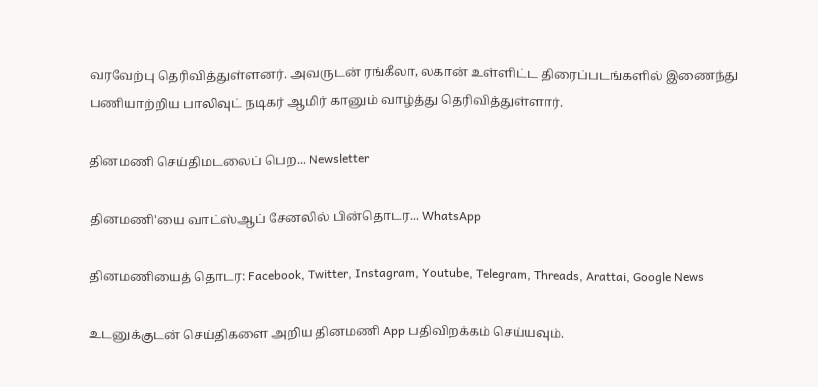வரவேற்பு தெரிவித்துள்ளனர். அவருடன் ரங்கீலா, லகான் உள்ளிட்ட திரைப்படங்களில் இணைந்து பணியாற்றிய பாலிவுட் நடிகர் ஆமிர் கானும் வாழ்த்து தெரிவித்துள்ளார்.

தினமணி செய்திமடலைப் பெற... Newsletter

தினமணி'யை வாட்ஸ்ஆப் சேனலில் பின்தொடர... WhatsApp

தினமணியைத் தொடர: Facebook, Twitter, Instagram, Youtube, Telegram, Threads, Arattai, Google News

உடனுக்குடன் செய்திகளை அறிய தினமணி App பதிவிறக்கம் செய்யவும்.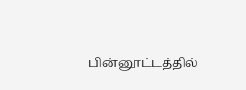பின்னூட்டத்தில்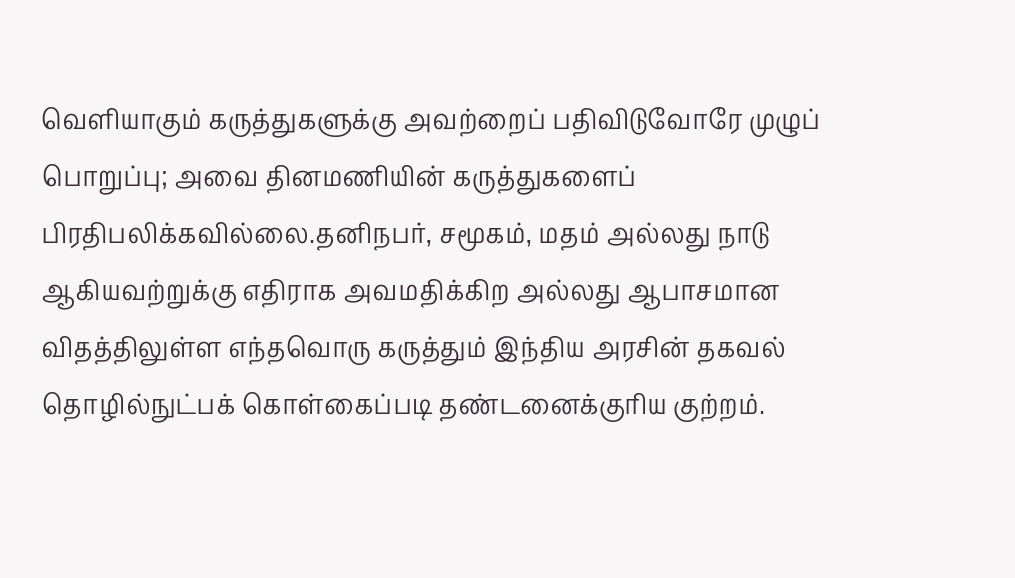வெளியாகும் கருத்துகளுக்கு அவற்றைப் பதிவிடுவோரே முழுப் பொறுப்பு; அவை தினமணியின் கருத்துகளைப் பிரதிபலிக்கவில்லை.தனிநபர், சமூகம், மதம் அல்லது நாடு ஆகியவற்றுக்கு எதிராக அவமதிக்கிற அல்லது ஆபாசமான விதத்திலுள்ள எந்தவொரு கருத்தும் இந்திய அரசின் தகவல் தொழில்நுட்பக் கொள்கைப்படி தண்டனைக்குரிய குற்றம்.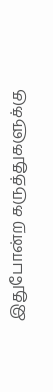இதுபோன்ற கருத்துகளுக்கு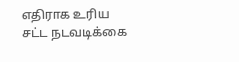எதிராக உரிய சட்ட நடவடிக்கை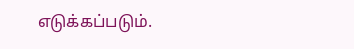எடுக்கப்படும்.